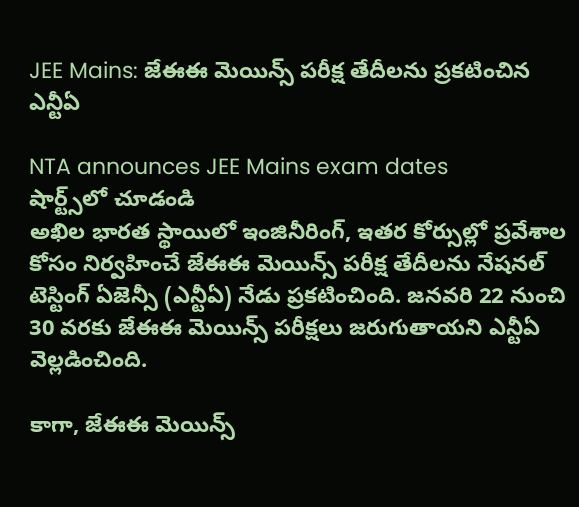JEE Mains: జేఈఈ మెయిన్స్ పరీక్ష తేదీలను ప్రకటించిన ఎన్టీఏ

NTA announces JEE Mains exam dates
షార్ట్స్‌లో చూడండి
అఖిల భారత స్థాయిలో ఇంజినీరింగ్, ఇతర కోర్సుల్లో ప్రవేశాల కోసం నిర్వహించే జేఈఈ మెయిన్స్ పరీక్ష తేదీలను నేషనల్ టెస్టింగ్ ఏజెన్సీ (ఎన్టీఏ) నేడు ప్రకటించింది. జనవరి 22 నుంచి 30 వరకు జేఈఈ మెయిన్స్ పరీక్షలు జరుగుతాయని ఎన్టీఏ వెల్లడించింది.

కాగా, జేఈఈ మెయిన్స్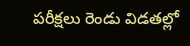పరీక్షలు రెండు విడతల్లో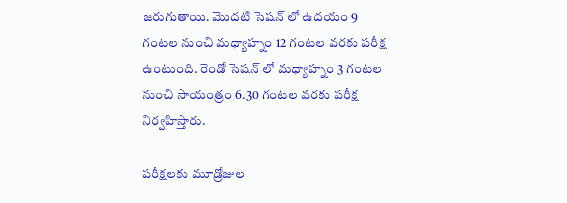జరుగుతాయి. మొదటి సెషన్ లో ఉదయం 9 గంటల నుంచి మధ్యాహ్నం 12 గంటల వరకు పరీక్ష ఉంటుంది. రెండో సెషన్ లో మధ్యాహ్నం 3 గంటల నుంచి సాయంత్రం 6.30 గంటల వరకు పరీక్ష నిర్వహిస్తారు.

పరీక్షలకు మూడ్రోజుల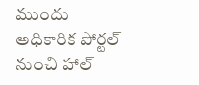ముందు అధికారిక పోర్టల్ నుంచి హాల్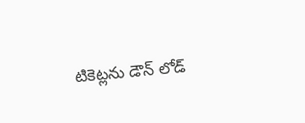టికెట్లను డౌన్ లోడ్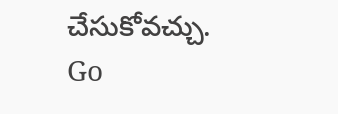చేసుకోవచ్చు.
Go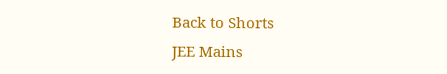Back to Shorts
JEE Mains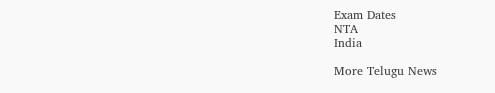Exam Dates
NTA
India

More Telugu News